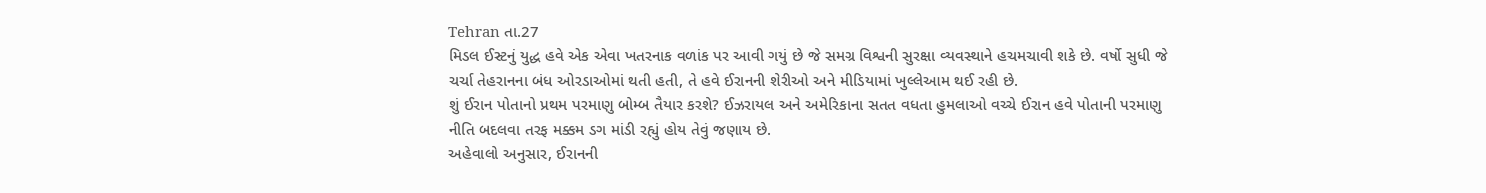Tehran તા.27
મિડલ ઈસ્ટનું યુદ્ધ હવે એક એવા ખતરનાક વળાંક પર આવી ગયું છે જે સમગ્ર વિશ્વની સુરક્ષા વ્યવસ્થાને હચમચાવી શકે છે. વર્ષો સુધી જે ચર્ચા તેહરાનના બંધ ઓરડાઓમાં થતી હતી, તે હવે ઈરાનની શેરીઓ અને મીડિયામાં ખુલ્લેઆમ થઈ રહી છે.
શું ઈરાન પોતાનો પ્રથમ પરમાણુ બોમ્બ તૈયાર કરશે? ઈઝરાયલ અને અમેરિકાના સતત વધતા હુમલાઓ વચ્ચે ઈરાન હવે પોતાની પરમાણુ નીતિ બદલવા તરફ મક્કમ ડગ માંડી રહ્યું હોય તેવું જણાય છે.
અહેવાલો અનુસાર, ઈરાનની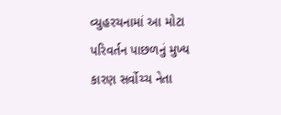વ્યુહરચનામાં આ મોટા પરિવર્તન પાછળનું મુખ્ય કારણ સર્વોચ્ચ નેતા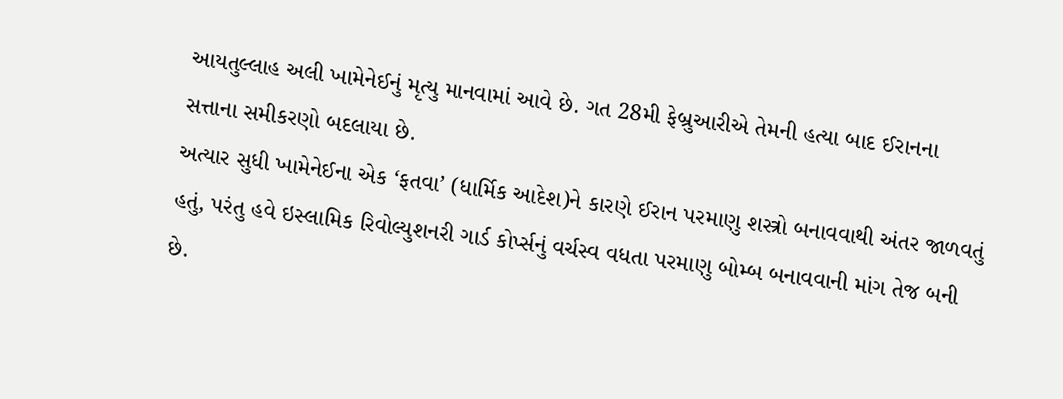આયતુલ્લાહ અલી ખામેનેઈનું મૃત્યુ માનવામાં આવે છે. ગત 28મી ફેબ્રુઆરીએ તેમની હત્યા બાદ ઈરાનના સત્તાના સમીકરણો બદલાયા છે.
અત્યાર સુધી ખામેનેઈના એક ‘ફતવા’ (ધાર્મિક આદેશ)ને કારણે ઈરાન પરમાણુ શસ્ત્રો બનાવવાથી અંતર જાળવતું હતું, પરંતુ હવે ઇસ્લામિક રિવોલ્યુશનરી ગાર્ડ કોર્પ્સનું વર્ચસ્વ વધતા પરમાણુ બોમ્બ બનાવવાની માંગ તેજ બની છે.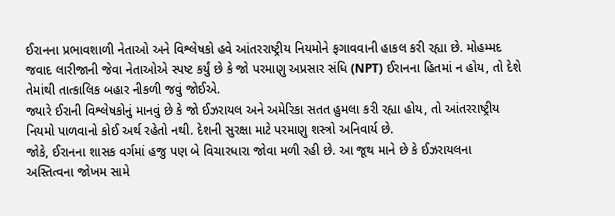ઈરાનના પ્રભાવશાળી નેતાઓ અને વિશ્લેષકો હવે આંતરરાષ્ટ્રીય નિયમોને ફગાવવાની હાકલ કરી રહ્યા છે. મોહમ્મદ જવાદ લારીજાની જેવા નેતાઓએ સ્પષ્ટ કર્યું છે કે જો પરમાણુ અપ્રસાર સંધિ (NPT) ઈરાનના હિતમાં ન હોય, તો દેશે તેમાંથી તાત્કાલિક બહાર નીકળી જવું જોઈએ.
જ્યારે ઈરાની વિશ્લેષકોનું માનવું છે કે જો ઈઝરાયલ અને અમેરિકા સતત હુમલા કરી રહ્યા હોય, તો આંતરરાષ્ટ્રીય નિયમો પાળવાનો કોઈ અર્થ રહેતો નથી. દેશની સુરક્ષા માટે પરમાણુ શસ્ત્રો અનિવાર્ય છે.
જોકે, ઈરાનના શાસક વર્ગમાં હજુ પણ બે વિચારધારા જોવા મળી રહી છે. આ જૂથ માને છે કે ઈઝરાયલના અસ્તિત્વના જોખમ સામે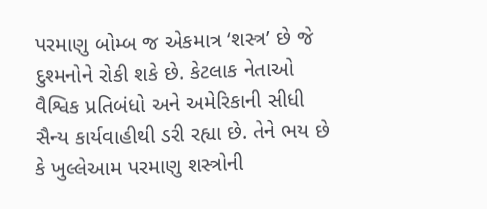પરમાણુ બોમ્બ જ એકમાત્ર ‘શસ્ત્ર’ છે જે દુશ્મનોને રોકી શકે છે. કેટલાક નેતાઓ વૈશ્વિક પ્રતિબંધો અને અમેરિકાની સીધી સૈન્ય કાર્યવાહીથી ડરી રહ્યા છે. તેને ભય છે કે ખુલ્લેઆમ પરમાણુ શસ્ત્રોની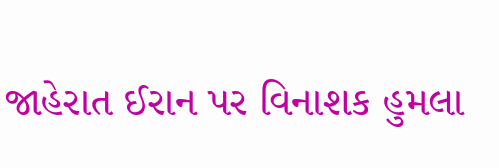જાહેરાત ઈરાન પર વિનાશક હુમલા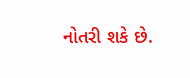નોતરી શકે છે.